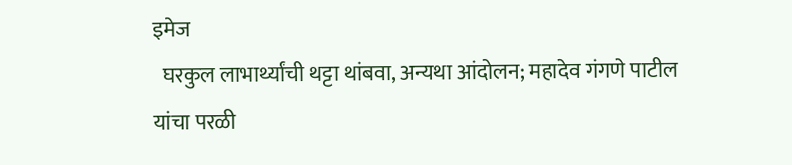इमेज
  घरकुल लाभार्थ्यांची थट्टा थांबवा, अन्यथा आंदोलन; महादेव गंगणे पाटील यांचा परळी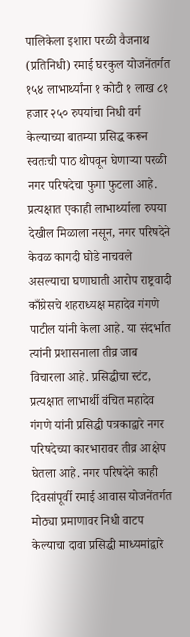पालिकेला इशारा परळी वैजनाथ (प्रतिनिधी) रमाई घरकुल योजनेंतर्गत १५४ लाभार्थ्यांना १ कोटी १ लाख ८१ हजार २५० रुपयांचा निधी वर्ग केल्याच्या बातम्या प्रसिद्ध करून स्वतःची पाठ थोपवून घेणाऱ्या परळी नगर परिषदेचा फुगा फुटला आहे. प्रत्यक्षात एकाही लाभार्थ्याला रुपया देखील मिळाला नसून, नगर परिषदेने केवळ कागदी घोडे नाचवले असल्याचा घणाघाती आरोप राष्ट्रवादी काँग्रेसचे शहराध्यक्ष महादेव गंगणे पाटील यांनी केला आहे. या संदर्भात त्यांनी प्रशासनाला तीव्र जाब विचारला आहे. प्रसिद्धीचा स्टंट, प्रत्यक्षात लाभार्थी वंचित महादेव गंगणे यांनी प्रसिद्धी पत्रकाद्वारे नगर परिषदेच्या कारभारावर तीव्र आक्षेप घेतला आहे. नगर परिषदेने काही दिवसांपूर्वी रमाई आवास योजनेंतर्गत मोठ्या प्रमाणावर निधी वाटप केल्याचा दावा प्रसिद्धी माध्यमांद्वारे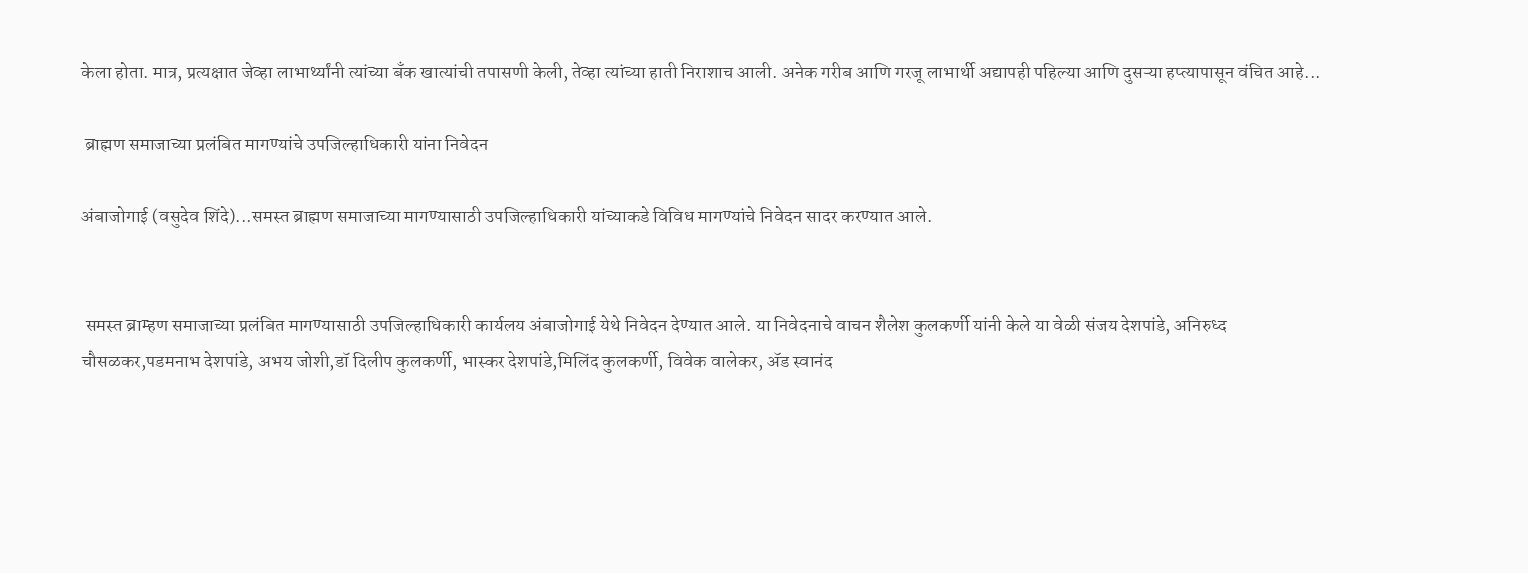केला होता. मात्र, प्रत्यक्षात जेव्हा लाभार्थ्यांनी त्यांच्या बँक खात्यांची तपासणी केली, तेव्हा त्यांच्या हाती निराशाच आली. अनेक गरीब आणि गरजू लाभार्थी अद्यापही पहिल्या आणि दुसऱ्या हप्त्यापासून वंचित आहे...

 ब्राह्मण समाजाच्या प्रलंबित मागण्यांचे उपजिल्हाधिकारी यांना निवेदन

अंबाजोगाई (वसुदेव शिंदे)...समस्त ब्राह्मण समाजाच्या मागण्यासाठी उपजिल्हाधिकारी यांच्याकडे विविध मागण्यांचे निवेदन सादर करण्यात आले.


 समस्त ब्राम्हण समाजाच्या प्रलंबित मागण्यासाठी उपजिल्हाधिकारी कार्यलय अंबाजोगाई येथे निवेदन देण्यात आले. या निवेदनाचे वाचन शैलेश कुलकर्णी यांनी केले या वेळी संजय देशपांडे, अनिरुध्द चौसळकर,पडमनाभ देशपांडे, अभय जोशी,डॉ दिलीप कुलकर्णी, भास्कर देशपांडे,मिलिंद कुलकर्णी, विवेक वालेकर, ॲड स्वानंद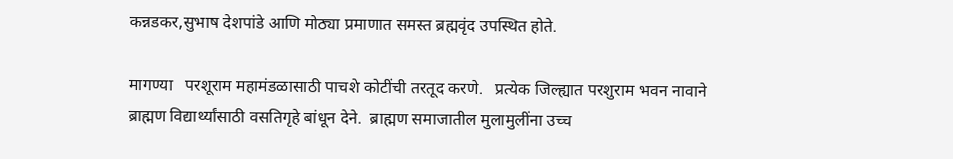कन्नडकर,सुभाष देशपांडे आणि मोठ्या प्रमाणात समस्त ब्रह्मवृंद उपस्थित होते.

मागण्या   परशूराम महामंडळासाठी पाचशे कोटींची तरतूद करणे.   प्रत्येक जिल्ह्यात परशुराम भवन नावाने ब्राह्मण विद्यार्थ्यांसाठी वसतिगृहे बांधून देने.  ब्राह्मण समाजातील मुलामुलींना उच्च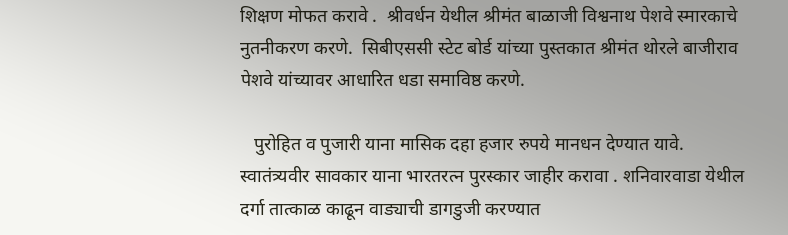शिक्षण मोफत करावे .  श्रीवर्धन येथील श्रीमंत बाळाजी विश्वनाथ पेशवे स्मारकाचे नुतनीकरण करणे.  सिबीएससी स्टेट बोर्ड यांच्या पुस्तकात श्रीमंत थोरले बाजीराव पेशवे यांच्यावर आधारित धडा समाविष्ठ करणे.

   पुरोहित व पुजारी याना मासिक दहा हजार रुपये मानधन देण्यात यावे.  स्वातंत्र्यवीर सावकार याना भारतरत्न पुरस्कार जाहीर करावा . शनिवारवाडा येथील दर्गा तात्काळ काढून वाड्याची डागडुजी करण्यात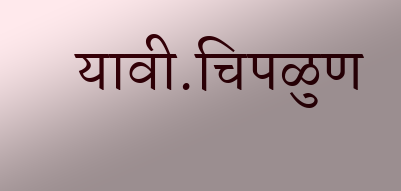यावी.चिपळुण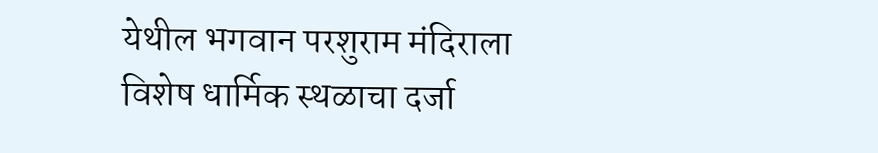येथील भगवान परशुराम मंदिराला विशेष धार्मिक स्थळाचा दर्जा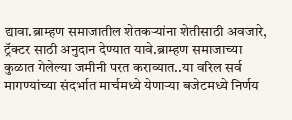द्यावा.ब्राम्हण समाजातील शेतकऱ्यांना शेतीसाठी अवजारे, ट्रॅक्टर साठी अनुदान देण्यात यावे.ब्राम्हण समाजाच्या कुळात गेलेल्या जमीनी परत कराव्यात..या वरिल सर्व मागण्यांच्या संदर्भात मार्चमध्ये येणाऱ्या बजेटमध्ये निर्णय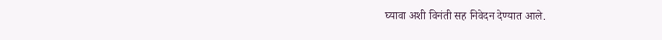घ्यावा अशी विनंती सह निवेदन देण्यात आले.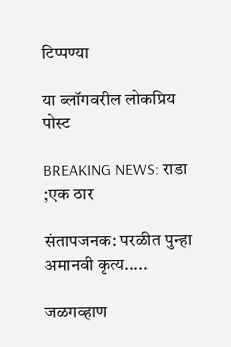टिप्पण्या

या ब्लॉगवरील लोकप्रिय पोस्ट

BREAKING NEWS: राडा ;एक ठार

संतापजनक: परळीत पुन्हा अमानवी कृत्य.....

जळगव्हाण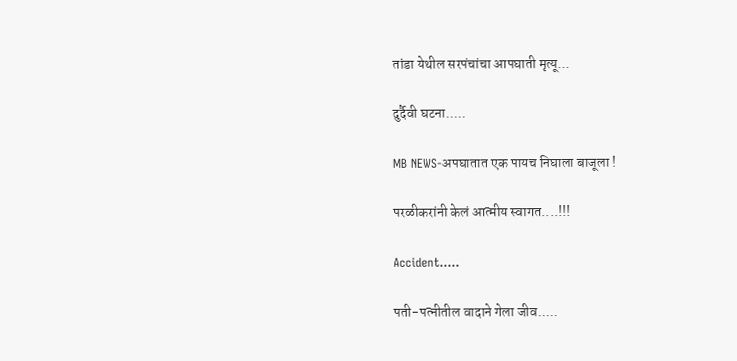तांडा येथील सरपंचांचा आपघाती मृत्यू...

दुर्दैवी घटना.....

MB NEWS-अपघातात एक पायच निघाला बाजूला !

परळीकरांनी केलं आत्मीय स्वागत....!!!

Accident.....

पती-पत्नीतील वादाने गेला जीव.....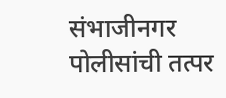संभाजीनगर पोलीसांची तत्पर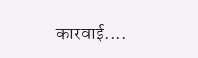कारवाई....